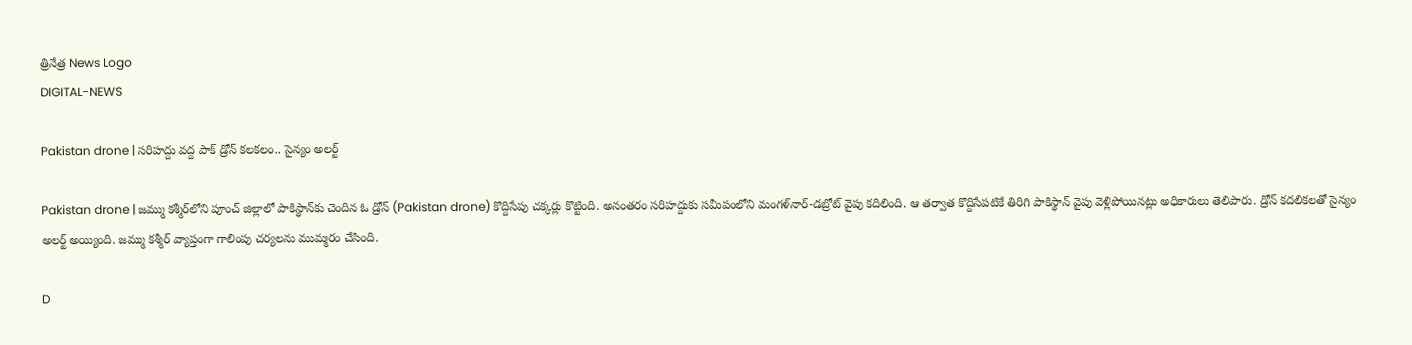త్రినేత్ర News Logo
DIGITAL-NEWS

Pakistan drone | స‌రిహ‌ద్దు వ‌ద్ద పాక్ డ్రోన్ క‌ల‌క‌లం.. సైన్యం అల‌ర్ట్‌

Pakistan drone | జ‌మ్ము క‌శ్మీర్‌లోని పూంచ్ జిల్లాలో పాకిస్థాన్‌కు చెందిన ఓ డ్రోన్ (Pakistan drone) కొద్దిసేపు చ‌క్క‌ర్లు కొట్టింది. అనంతరం సరిహద్దుకు సమీపంలోని మంగళ్‌నార్-డబ్రోట్ వైపు కదిలింది. ఆ తర్వాత కొద్దిసేపటికే తిరిగి పాకిస్థాన్ వైపు వెళ్లిపోయినట్లు అధికారులు తెలిపారు. డ్రోన్ క‌ద‌లిక‌ల‌తో సైన్యం అల‌ర్ట్ అయ్యింది. జ‌మ్ము క‌శ్మీర్ వ్యాప్తంగా గాలింపు చ‌ర్య‌ల‌ను ముమ్మ‌రం చేసింది.

D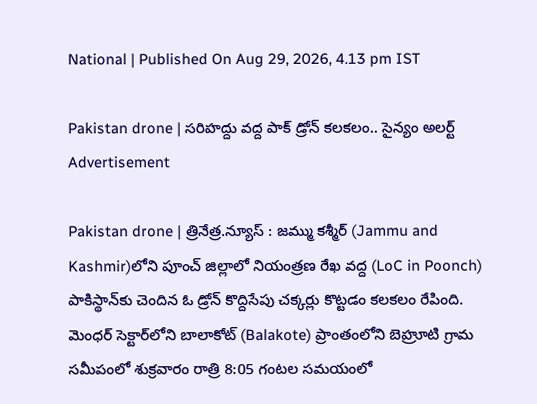National | Published On Aug 29, 2026, 4.13 pm IST

Pakistan drone | స‌రిహ‌ద్దు వ‌ద్ద పాక్ డ్రోన్ క‌ల‌క‌లం.. సైన్యం అల‌ర్ట్‌
Advertisement

Pakistan drone | త్రినేత్ర‌.న్యూస్ : జ‌మ్ము క‌శ్మీర్ (Jammu and Kashmir)లోని పూంచ్ జిల్లాలో నియంత్ర‌ణ రేఖ వ‌ద్ద (LoC in Poonch) పాకిస్థాన్‌కు చెందిన ఓ డ్రోన్ కొద్దిసేపు చ‌క్క‌ర్లు కొట్ట‌డం క‌ల‌క‌లం రేపింది. మెంధర్ సెక్టార్‌లోని బాలాకోట్ (Balakote) ప్రాంతంలోని బెహ్రూటి గ్రామ స‌మీపంలో శుక్ర‌వారం రాత్రి 8:05 గంట‌ల స‌మ‌యంలో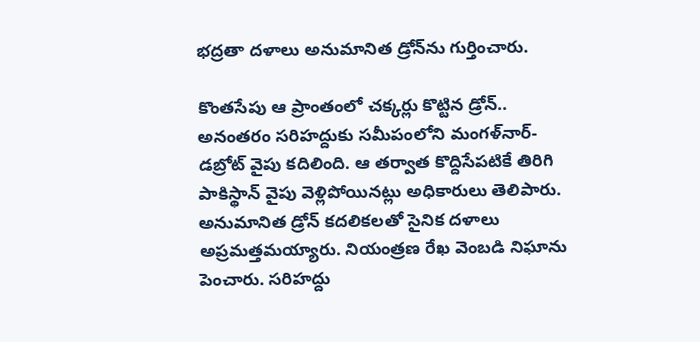భ‌ద్ర‌తా ద‌ళాలు అనుమానిత డ్రోన్‌ను గుర్తించారు.

కొంతసేపు ఆ ప్రాంతంలో చక్కర్లు కొట్టిన డ్రోన్.. అనంతరం సరిహద్దుకు సమీపంలోని మంగళ్‌నార్-డబ్రోట్ వైపు కదిలింది. ఆ తర్వాత కొద్దిసేపటికే తిరిగి పాకిస్థాన్ వైపు వెళ్లిపోయినట్లు అధికారులు తెలిపారు. అనుమానిత డ్రోన్ క‌ద‌లిక‌ల‌తో సైనిక ద‌ళాలు అప్ర‌మ‌త్త‌మ‌య్యారు. నియంత్ర‌ణ రేఖ వెంబ‌డి నిఘాను పెంచారు. స‌రిహ‌ద్దు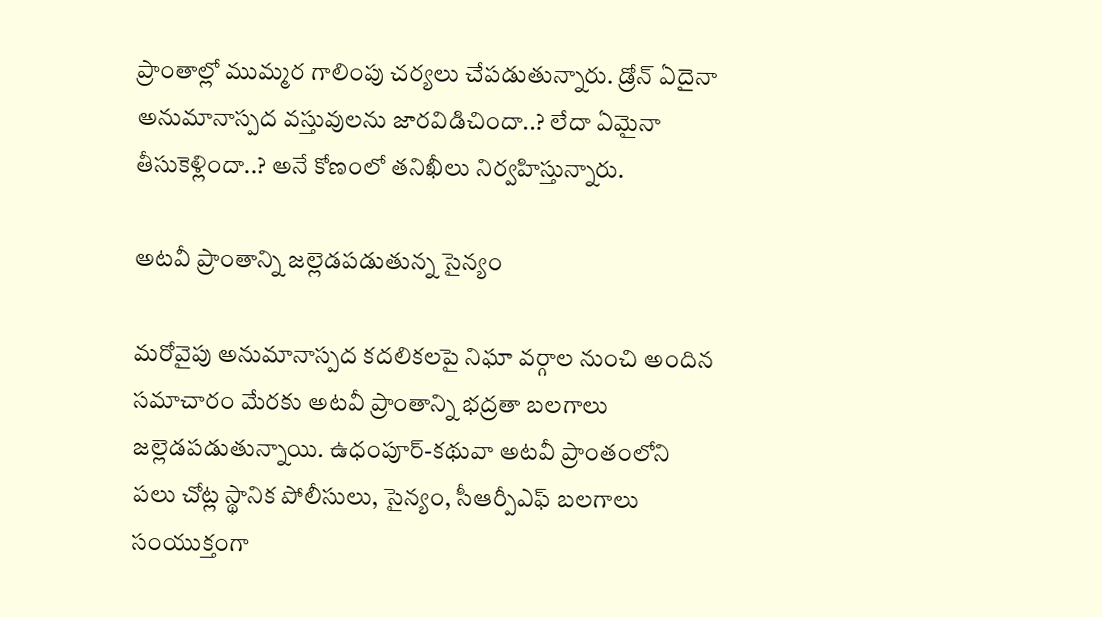ప్రాంతాల్లో ముమ్మర గాలింపు చర్యలు చేపడుతున్నారు. డ్రోన్ ఏదైనా అనుమానాస్పద వస్తువులను జారవిడిచిందా..? లేదా ఏమైనా తీసుకెళ్లిందా..? అనే కోణంలో తనిఖీలు నిర్వహిస్తున్నారు.

అట‌వీ ప్రాంతాన్ని జ‌ల్లెడ‌ప‌డుతున్న సైన్యం

మ‌రోవైపు అనుమానాస్ప‌ద క‌ద‌లిక‌ల‌పై నిఘా వ‌ర్గాల నుంచి అందిన స‌మాచారం మేర‌కు అట‌వీ ప్రాంతాన్ని భ‌ద్ర‌తా బ‌ల‌గాలు జ‌ల్లెడ‌ప‌డుతున్నాయి. ఉధంపూర్-కథువా అట‌వీ ప్రాంతంలోని ప‌లు చోట్ల స్థానిక పోలీసులు, సైన్యం, సీఆర్పీఎఫ్ బలగాలు సంయుక్తంగా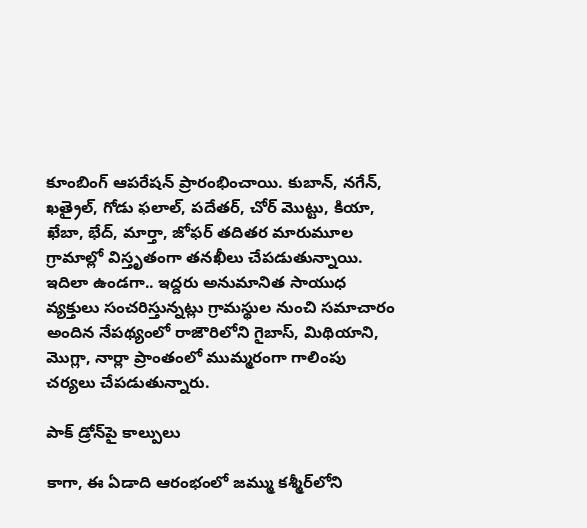కూంబింగ్ ఆప‌రేష‌న్ ప్రారంభించాయి. కుబాన్, నగేన్, ఖత్రైల్, గోడు ఫలాల్, పదేతర్, చోర్ మొట్టు, కియా, ఖేబా, భేద్, మార్తా, జోఫర్ తదితర మారుమూల గ్రామాల్లో విస్తృతంగా త‌న‌ఖీలు చేప‌డుతున్నాయి. ఇదిలా ఉండ‌గా.. ఇద్దరు అనుమానిత సాయుధ వ్యక్తులు సంచరిస్తున్న‌ట్లు గ్రామ‌స్థుల నుంచి స‌మాచారం అందిన నేప‌థ్యంలో రాజౌరిలోని గైబాస్‌, మిథియాని, మొగ్లా, నార్లా ప్రాంతంలో ముమ్మ‌రంగా గాలింపు చ‌ర్య‌లు చేప‌డుతున్నారు.

పాక్ డ్రోన్‌పై కాల్పులు

కాగా, ఈ ఏడాది ఆరంభంలో జ‌మ్ము క‌శ్మీర్‌లోని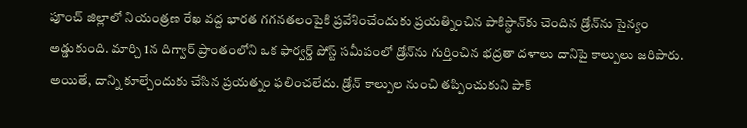పూంచ్ జిల్లాలో నియంత్రణ రేఖ వద్ద భార‌త గ‌గ‌న‌త‌లంపైకి ప్ర‌వేశించేందుకు ప్ర‌య‌త్నించిన పాకిస్థాన్‌కు చెందిన డ్రోన్‌ను సైన్యం అడ్డుకుంది. మార్చి 1న దిగ్వార్ ప్రాంతంలోని ఒక ఫార్వర్డ్ పోస్ట్ సమీపంలో డ్రోన్‌ను గుర్తించిన భ‌ద్ర‌తా ద‌ళాలు దానిపై కాల్పులు జ‌రిపారు. అయితే, దాన్ని కూల్చేందుకు చేసిన ప్ర‌య‌త్నం ఫ‌లించ‌లేదు. డ్రోన్ కాల్పుల నుంచి త‌ప్పించుకుని పాక్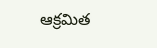ఆక్ర‌మిత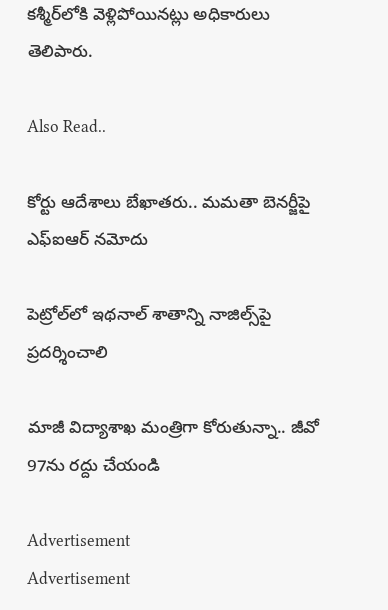క‌శ్మీర్‌లోకి వెళ్లిపోయిన‌ట్లు అధికారులు తెలిపారు.

Also Read..

కోర్టు ఆదేశాలు బేఖాత‌రు.. మ‌మ‌తా బెనర్జీపై ఎఫ్ఐఆర్ న‌మోదు

పెట్రోల్‌లో ఇథ‌నాల్ శాతాన్ని నాజిల్స్‌పై ప్ర‌ద‌ర్శించాలి

మాజీ విద్యాశాఖ మంత్రిగా కోరుతున్నా.. జీవో 97ను ర‌ద్దు చేయండి

Advertisement
Advertisement